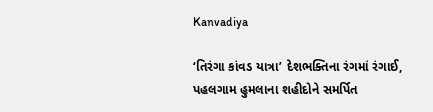Kanvadiya

‘તિરંગા કાંવડ યાત્રા’ દેશભક્તિના રંગમાં રંગાઈ, પહલગામ હુમલાના શહીદોને સમર્પિત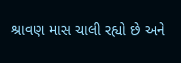શ્રાવણ માસ ચાલી રહ્યો છે અને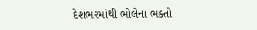દેશભરમાંથી ભોલેના ભક્તો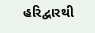હરિદ્વારથી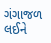ગંગાજળ લઈને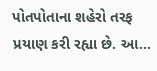પોતપોતાના શહેરો તરફ પ્રયાણ કરી રહ્યા છે. આ…